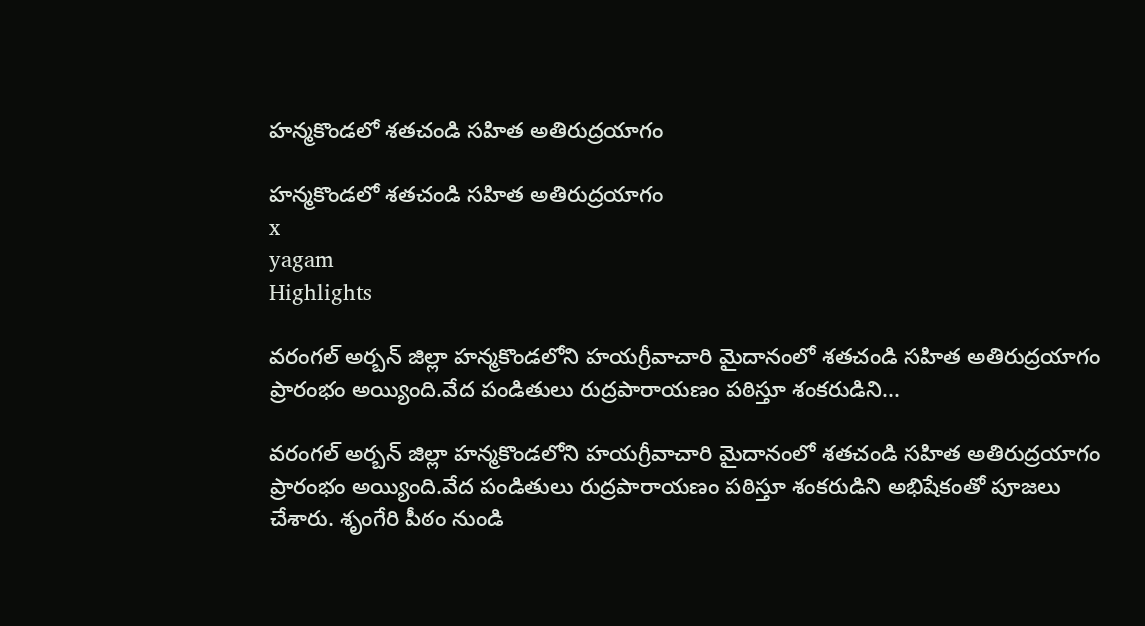హన్మకొండలో శతచండి సహిత అతిరుద్రయాగం

హన్మకొండలో శతచండి సహిత అతిరుద్రయాగం
x
yagam
Highlights

వరంగల్ అర్బన్ జిల్లా హన్మకొండలోని హయగ్రీవాచారి మైదానంలో శతచండి సహిత అతిరుద్రయాగం ప్రారంభం అయ్యింది.వేద పండితులు రుద్రపారాయణం పఠిస్తూ శంకరుడిని...

వరంగల్ అర్బన్ జిల్లా హన్మకొండలోని హయగ్రీవాచారి మైదానంలో శతచండి సహిత అతిరుద్రయాగం ప్రారంభం అయ్యింది.వేద పండితులు రుద్రపారాయణం పఠిస్తూ శంకరుడిని అభిషేకంతో పూజలు చేశారు. శృంగేరి పీఠం నుండి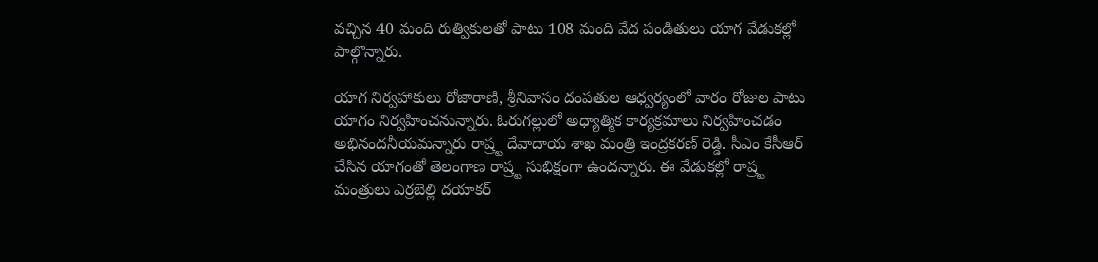వచ్చిన 40 మంది రుత్వికులతో పాటు 108 మంది వేద పండితులు యాగ వేడుకల్లో పాల్గొన్నారు.

యాగ నిర్వహాకులు రోజారాణి, శ్రీనివాసం దంపతుల ఆధ్వర్యంలో వారం రోజుల పాటు యాగం నిర్వహించనున్నారు. ఓరుగల్లులో అధ్యాత్మిక కార్యక్రమాలు నిర్వహించడం అభినందనీయమన్నారు రాష్ర్ట దేవాదాయ శాఖ మంత్రి ఇంద్రకరణ్ రెడ్డి. సీఎం కేసీఆర్ చేసిన యాగంతో తెలంగాణ రాష్ర్ట సుభిక్షంగా ఉందన్నారు. ఈ వేడుకల్లో రాష్ర్ట మంత్రులు ఎర్రబెల్లి దయాకర్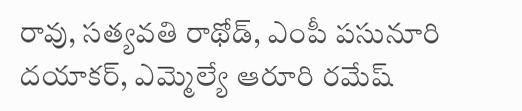రావు, సత్యవతి రాథోడ్, ఎంపీ పసునూరి దయాకర్, ఎమ్మెల్యే ఆరూరి రమేష్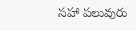సహా పలువురు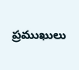ప్రముఖులు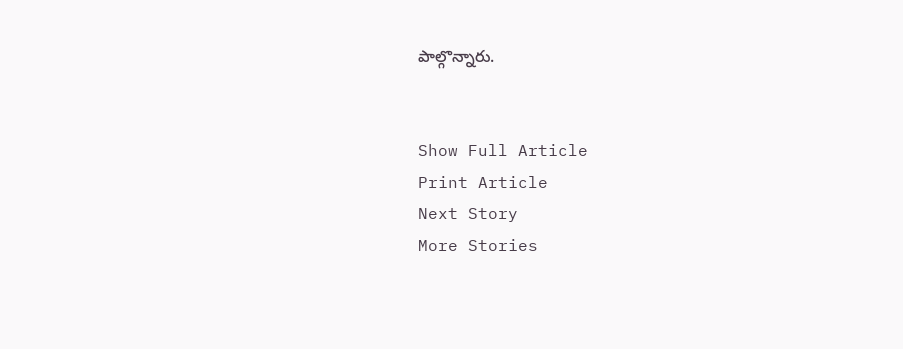పాల్గొన్నారు.


Show Full Article
Print Article
Next Story
More Stories